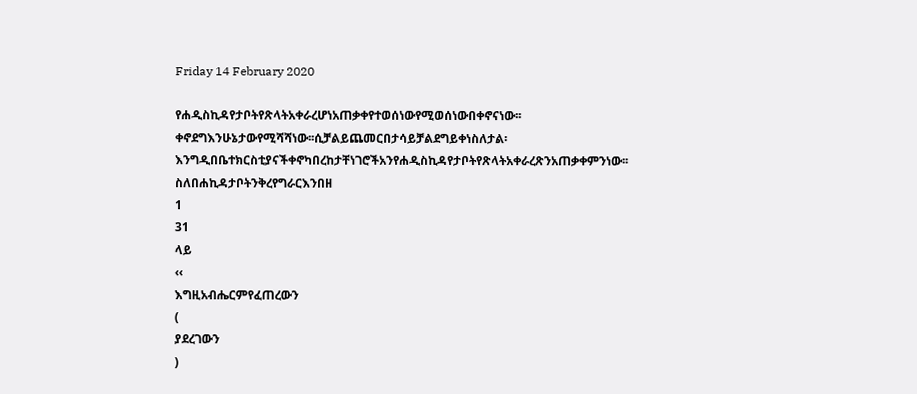Friday 14 February 2020

የሐዲስኪዳየታቦትየጽላትአቀራረሆነአጠቃቀየተወሰነውየሚወሰነውበቀኖናነው፡፡ቀኖደግእንሁኔታውየሚሻሻነው፡፡ሲቻልይጨመርበታሳይቻልደግይቀነስለታል፡እንግዲበቤተክርስቲያናችቀኖካበረከታቸነገሮችአንየሐዲስኪዳየታቦትየጽላትአቀራረጽንአጠቃቀምንነው፡፡ስለበሐኪዳታቦትንቅረየግራርእንበዘ
1
31
ላይ
‹‹
እግዚአብሔርምየፈጠረውን
(
ያደረገውን
)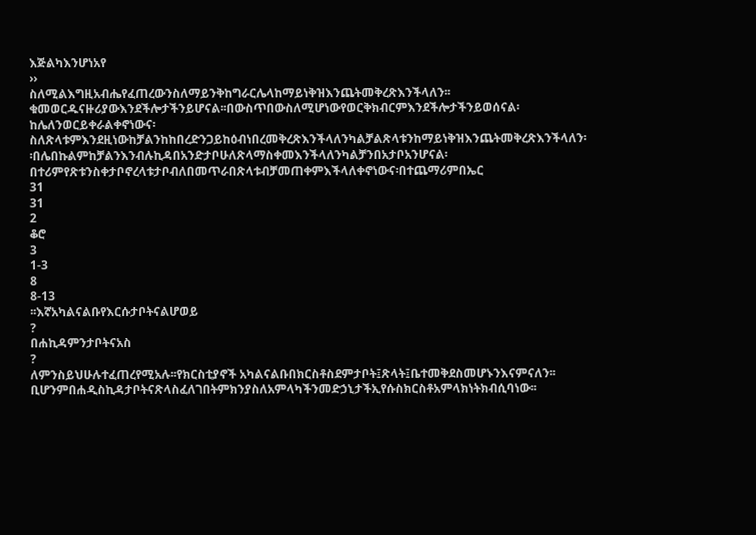እጅልካእንሆነአየ
››
ስለሚልእግዚአብሔየፈጠረውንስለማይንቅከግራርሌላከማይነቅዝእንጨትመቅረጽእንችላለን፡፡ቁመወርዱናዙሪያውእንደችሎታችንይሆናል፡፡በውስጥበውስለሚሆነውየወርቅክብርምእንደችሎታችንይወሰናል፡ከሌለንወርይቀራልቀኖነውና፡ስለጽላቱምእንደዚነውከቻልንከከበረድንጋይከዕብነበረመቅረጽእንችላለንካልቻልጽላቱንከማይነቅዝእንጨትመቅረጽእንችላለን፡፡በሌበኩልምከቻልንእንብሉኪዳበአንድታቦሁለጽላማስቀመእንችላለንካልቻንበአታቦአንሆናል፡በተሪምየጽቱንስቀታቦኖረላቱታቦብለበመጥራበጽላቱብቻመጠቀምእችላለቀኖነውና፡በተጨማሪምበኤር
31
31
2
ቆሮ
3
1-3
8
8-13
፡፡እኛአካልናልቡየእርሱታቦትናልሆወይ
?
በሐኪዳምንታቦትናአስ
?
ለምንስይህሁሉተፈጠረየሚአሉ፡፡የክርስቲያኖች አካልናልቡበክርስቶስደምታቦት፤ጽላት፤ቤተመቅደስመሆኑንእናምናለን፡፡ቢሆንምበሐዲስኪዳታቦትናጽላስፈለገበትምክንያስለአምላካችንመድኃኒታችኢየሱስክርስቶአምላክነትክብሲባነው፡፡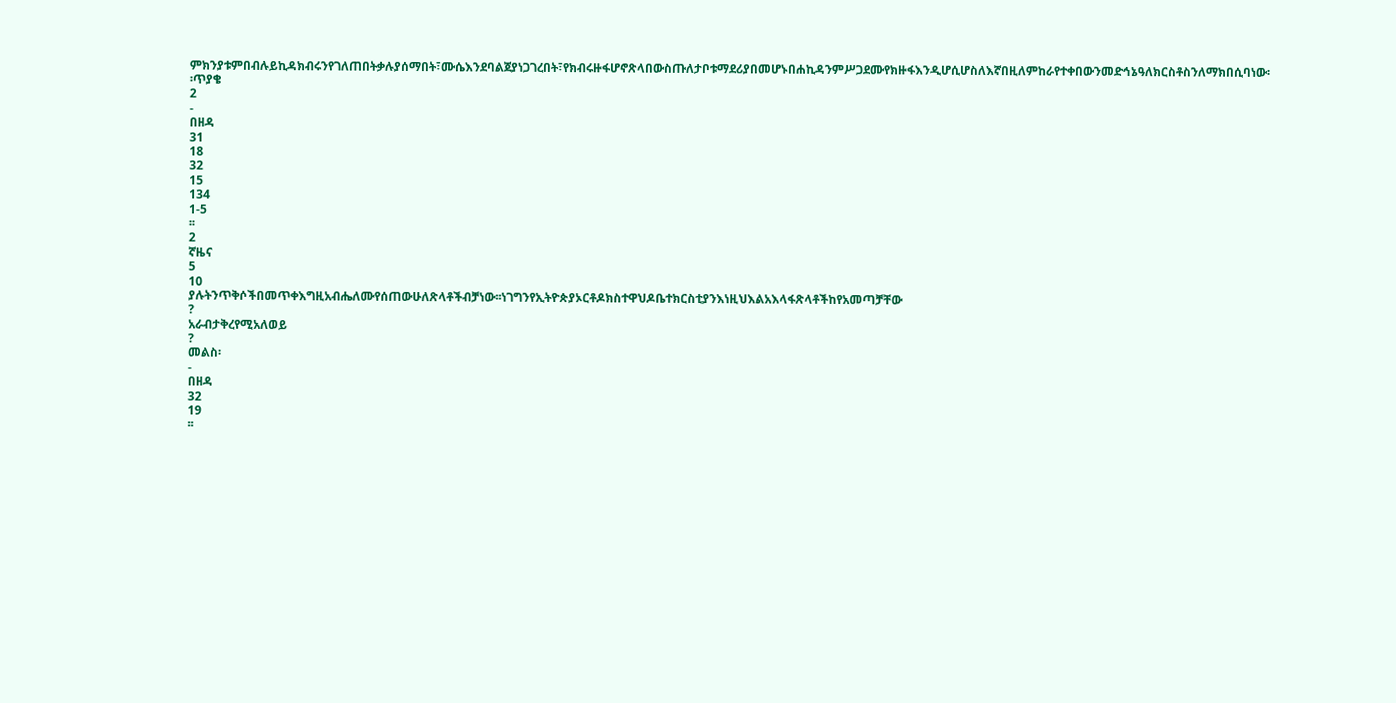ምክንያቱምበብሉይኪዳክብሩንየገለጠበትቃሉያሰማበት፣ሙሴእንደባልጀያነጋገረበት፣የክብሩዙፋሆኖጽላበውስጡለታቦቱማደሪያበመሆኑበሐኪዳንምሥጋደሙየክዙፋእንዲሆሲሆስለእኛበዚለምከራየተቀበውንመድኅኔዓለክርስቶስንለማክበሲባነው፡፡ጥያቄ
2
-
በዘዳ
31
18
32
15
134
1-5
፡፡
2
ኛዜና
5
10
ያሉትንጥቅሶችበመጥቀእግዚአብሔለሙየሰጠውሁለጽላቶችብቻነው፡፡ነገግንየኢትዮጵያኦርቶዶክስተዋህዶቤተክርስቲያንእነዚህእልአእላፋጽላቶችከየአመጣቻቸው
?
አራብታቅረየሚአለወይ
?
መልስ፡
-
በዘዳ
32
19
፡፡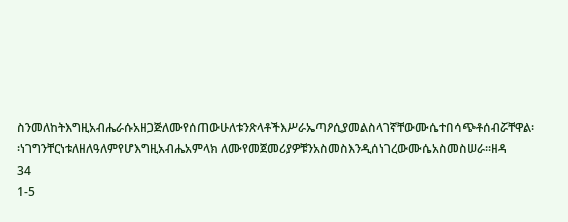ስንመለከትእግዚአብሔራሱአዘጋጅለሙየሰጠውሁለቱንጽላቶችእሥራኤጣዖሲያመልስላገኛቸውሙሴተበሳጭቶሰብሯቸዋል፡፡ነገግንቸርነቱለዘለዓለምየሆእግዚአብሔአምላክ ለሙየመጀመሪያዎቹንአስመስእንዲሰነገረውሙሴአስመስሠራ፡፡ዘዳ
34
1-5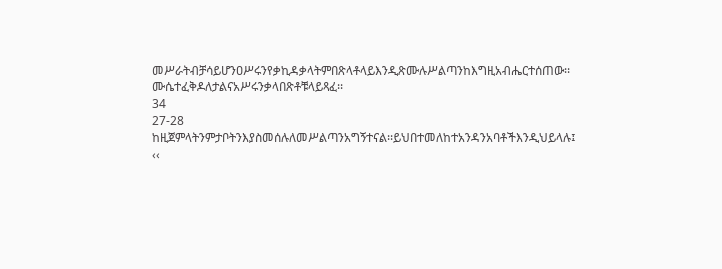መሥራትብቻሳይሆንዐሥሩንየቃኪዳቃላትምበጽላቶላይእንዲጽሙሉሥልጣንከእግዚአብሔርተሰጠው፡፡ሙሴተፈቅዶለታልናአሥሩንቃላበጽቶቹላይጻፈ፡፡
34
27-28
ከዚጀምላትንምታቦትንእያስመሰሉለመሥልጣንአግኝተናል፡፡ይህበተመለከተአንዳንአባቶችእንዲህይላሉ፤
‹‹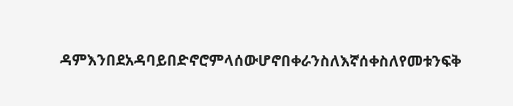ዳምእንበደአዳባይበድኖሮምላሰውሆኖበቀራንስለእኛሰቀስለየመቱንፍቅ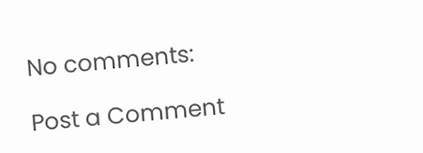No comments:

Post a Comment